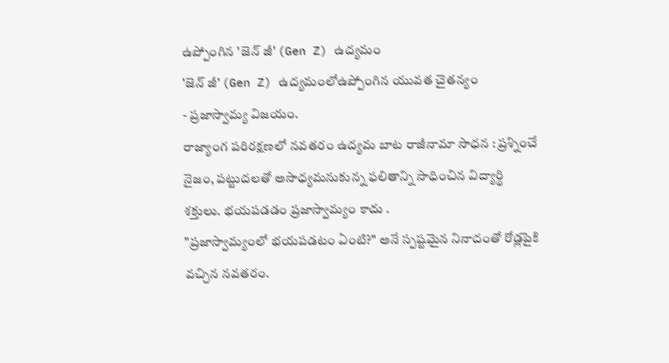ఉప్పోంగిన 'జెన్ జీ' (Gen Z) ఉద్యమం
'జెన్ జీ' (Gen Z) ఉద్యమంలోఉప్పోంగిన యువత చైతన్యం
- ప్రజాస్వామ్య విజయం.
రాజ్యాంగ పరిరక్షణలో నవతరం ఉద్యమ బాట రాజీనామా సాధన : ప్రశ్నించే నైజం, పట్టుదలతో అసాధ్యమనుకున్న ఫలితాన్ని సాధించిన విద్యార్థి శక్తులు. భయపడడం ప్రజాస్వామ్యం కాదు .
"ప్రజాస్వామ్యంలో భయపడటం ఏంటి?" అనే స్పష్టమైన నినాదంతో రోడ్లపైకి వచ్చిన నవతరం.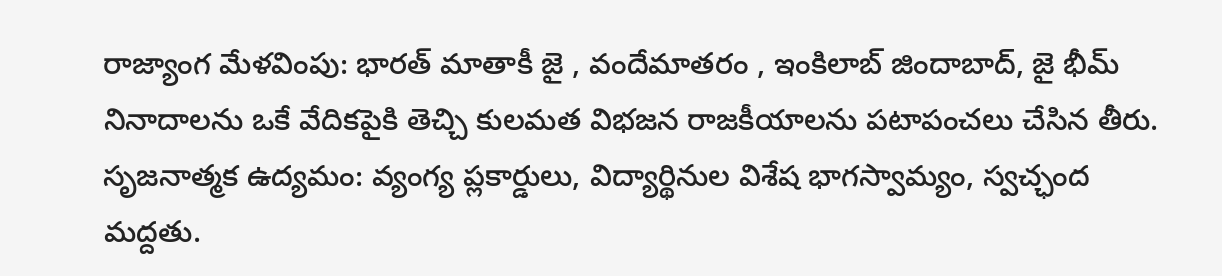రాజ్యాంగ మేళవింపు: భారత్ మాతాకీ జై , వందేమాతరం , ఇంకిలాబ్ జిందాబాద్, జై భీమ్ నినాదాలను ఒకే వేదికపైకి తెచ్చి కులమత విభజన రాజకీయాలను పటాపంచలు చేసిన తీరు. సృజనాత్మక ఉద్యమం: వ్యంగ్య ప్లకార్డులు, విద్యార్థినుల విశేష భాగస్వామ్యం, స్వచ్ఛంద మద్దతు.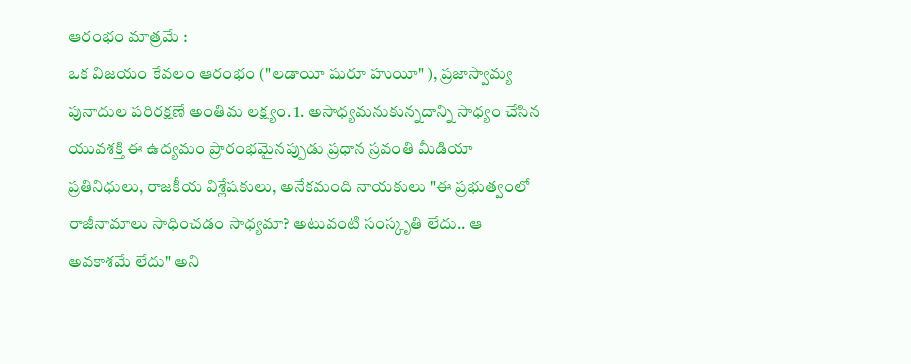ఆరంభం మాత్రమే :
ఒక విజయం కేవలం ఆరంభం ("లడాయీ షురూ హుయీ" ), ప్రజాస్వామ్య పునాదుల పరిరక్షణే అంతిమ లక్ష్యం. 1. అసాధ్యమనుకున్నదాన్ని సాధ్యం చేసిన యువశక్తి ఈ ఉద్యమం ప్రారంభమైనప్పుడు ప్రధాన స్రవంతి మీడియా ప్రతినిధులు, రాజకీయ విశ్లేషకులు, అనేకమంది నాయకులు "ఈ ప్రభుత్వంలో రాజీనామాలు సాధించడం సాధ్యమా? అటువంటి సంస్కృతి లేదు.. ఆ అవకాశమే లేదు" అని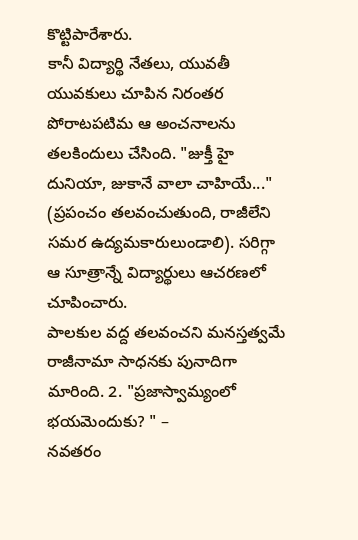కొట్టిపారేశారు.
కానీ విద్యార్థి నేతలు, యువతీ యువకులు చూపిన నిరంతర పోరాటపటిమ ఆ అంచనాలను తలకిందులు చేసింది. "జుక్తీ హై దునియా, జుకానే వాలా చాహియే..." (ప్రపంచం తలవంచుతుంది, రాజీలేని సమర ఉద్యమకారులుండాలి). సరిగ్గా ఆ సూత్రాన్నే విద్యార్థులు ఆచరణలో చూపించారు.
పాలకుల వద్ద తలవంచని మనస్తత్వమే రాజీనామా సాధనకు పునాదిగా మారింది. 2. "ప్రజాస్వామ్యంలో భయమెందుకు? " –
నవతరం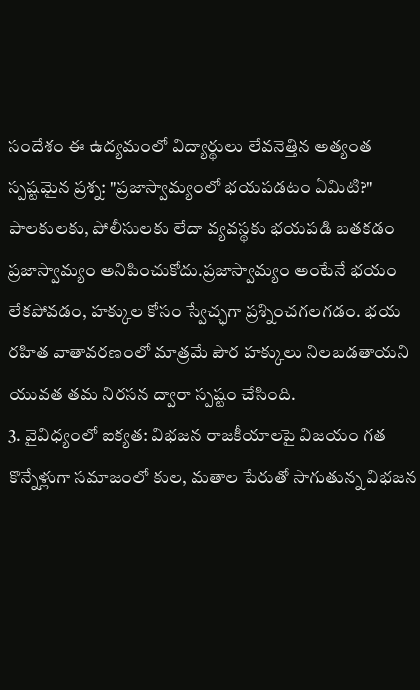సందేశం ఈ ఉద్యమంలో విద్యార్థులు లేవనెత్తిన అత్యంత స్పష్టమైన ప్రశ్న: "ప్రజాస్వామ్యంలో భయపడటం ఏమిటి?" పాలకులకు, పోలీసులకు లేదా వ్యవస్థకు భయపడి బతకడం ప్రజాస్వామ్యం అనిపించుకోదు.ప్రజాస్వామ్యం అంటేనే భయం లేకపోవడం, హక్కుల కోసం స్వేచ్ఛగా ప్రశ్నించగలగడం. భయ రహిత వాతావరణంలో మాత్రమే పౌర హక్కులు నిలబడతాయని యువత తమ నిరసన ద్వారా స్పష్టం చేసింది.
3. వైవిధ్యంలో ఐక్యత: విభజన రాజకీయాలపై విజయం గత కొన్నేళ్లుగా సమాజంలో కుల, మతాల పేరుతో సాగుతున్న విభజన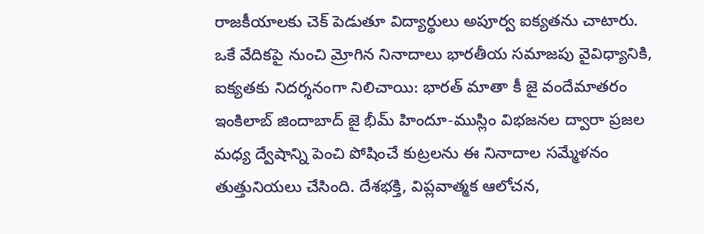రాజకీయాలకు చెక్ పెడుతూ విద్యార్థులు అపూర్వ ఐక్యతను చాటారు. ఒకే వేదికపై నుంచి మ్రోగిన నినాదాలు భారతీయ సమాజపు వైవిధ్యానికి, ఐక్యతకు నిదర్శనంగా నిలిచాయి: భారత్ మాతా కీ జై వందేమాతరం ఇంకిలాబ్ జిందాబాద్ జై భీమ్ హిందూ-ముస్లిం విభజనల ద్వారా ప్రజల మధ్య ద్వేషాన్ని పెంచి పోషించే కుట్రలను ఈ నినాదాల సమ్మేళనం తుత్తునియలు చేసింది. దేశభక్తి, విప్లవాత్మక ఆలోచన,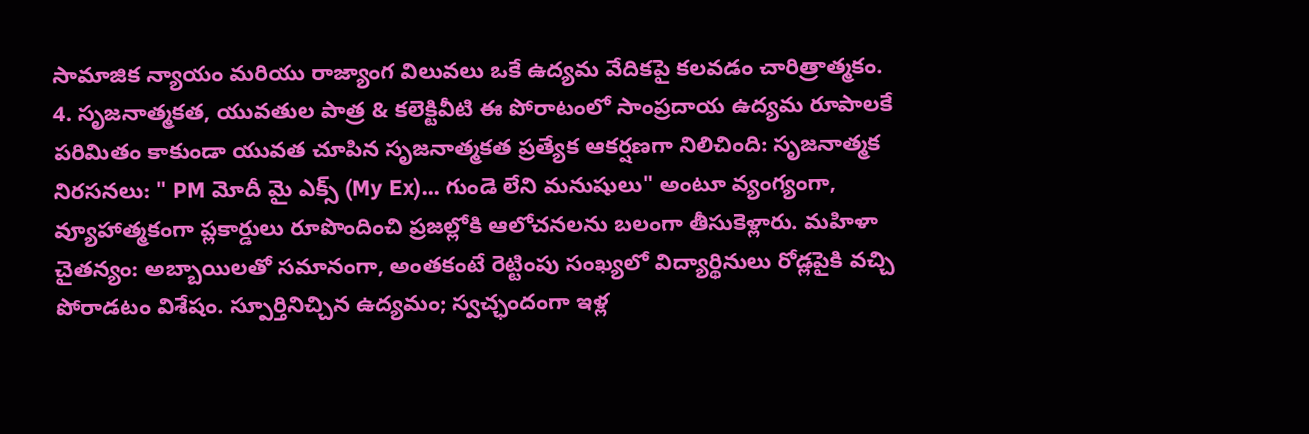సామాజిక న్యాయం మరియు రాజ్యాంగ విలువలు ఒకే ఉద్యమ వేదికపై కలవడం చారిత్రాత్మకం.
4. సృజనాత్మకత, యువతుల పాత్ర & కలెక్టివీటి ఈ పోరాటంలో సాంప్రదాయ ఉద్యమ రూపాలకే పరిమితం కాకుండా యువత చూపిన సృజనాత్మకత ప్రత్యేక ఆకర్షణగా నిలిచింది: సృజనాత్మక నిరసనలు: " PM మోదీ మై ఎక్స్ (My Ex)... గుండె లేని మనుషులు" అంటూ వ్యంగ్యంగా, వ్యూహాత్మకంగా ప్లకార్డులు రూపొందించి ప్రజల్లోకి ఆలోచనలను బలంగా తీసుకెళ్లారు. మహిళా చైతన్యం: అబ్బాయిలతో సమానంగా, అంతకంటే రెట్టింపు సంఖ్యలో విద్యార్థినులు రోడ్లపైకి వచ్చి పోరాడటం విశేషం. స్పూర్తినిచ్చిన ఉద్యమం; స్వచ్ఛందంగా ఇళ్ల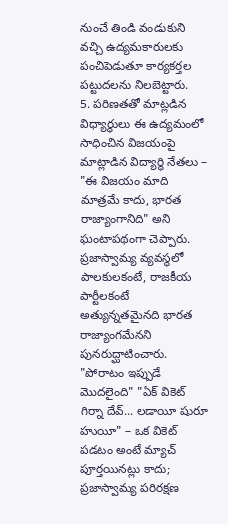నుంచే తిండి వండుకుని వచ్చి ఉద్యమకారులకు పంచిపెడుతూ కార్యకర్తల పట్టుదలను నిలబెట్టారు.
5. పరిణతతో మాట్లడిన విధ్యార్థులు ఈ ఉద్యమంలో సాధించిన విజయంపై మాట్లాడిన విద్యార్థి నేతలు – "ఈ విజయం మాది మాత్రమే కాదు, భారత రాజ్యాంగానిది" అని ఘంటాపథంగా చెప్పారు. ప్రజాస్వామ్య వ్యవస్థలో పాలకులకంటే, రాజకీయ పార్టీలకంటే అత్యున్నతమైనది భారత రాజ్యాంగమేనని పునరుద్ఘాటించారు. "పోరాటం ఇప్పుడే మొదలైంది" "ఏక్ వికెట్ గిర్నా దేవ్... లడాయీ షురూ హుయీ" – ఒక వికెట్ పడటం అంటే మ్యాచ్ పూర్తయినట్లు కాదు; ప్రజాస్వామ్య పరిరక్షణ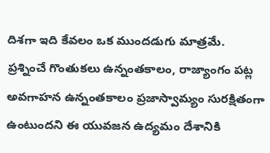దిశగా ఇది కేవలం ఒక ముందడుగు మాత్రమే. ప్రశ్నించే గొంతుకలు ఉన్నంతకాలం, రాజ్యాంగం పట్ల అవగాహన ఉన్నంతకాలం ప్రజాస్వామ్యం సురక్షితంగా ఉంటుందని ఈ యువజన ఉద్యమం దేశానికి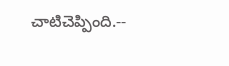చాటిచెప్పింది.--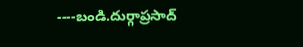----బండి.దుర్గాప్రసాద్